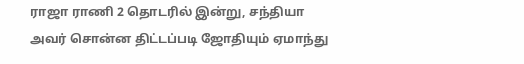ராஜா ராணி 2 தொடரில் இன்று, சந்தியா அவர் சொன்ன திட்டப்படி ஜோதியும் ஏமாந்து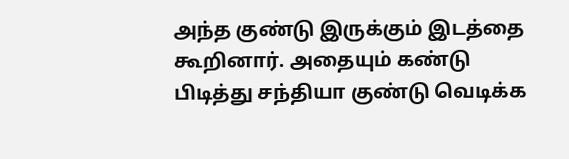அந்த குண்டு இருக்கும் இடத்தை கூறினார். அதையும் கண்டு பிடித்து சந்தியா குண்டு வெடிக்க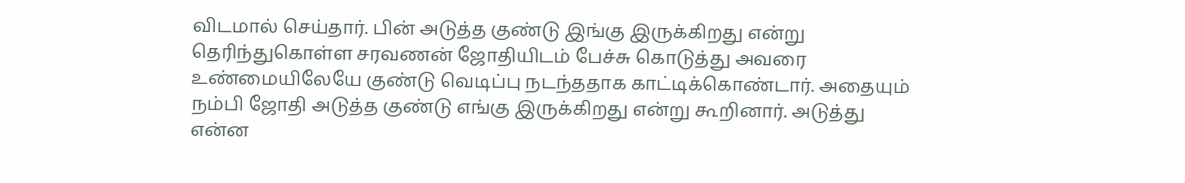விடமால் செய்தார். பின் அடுத்த குண்டு இங்கு இருக்கிறது என்று தெரிந்துகொள்ள சரவணன் ஜோதியிடம் பேச்சு கொடுத்து அவரை உண்மையிலேயே குண்டு வெடிப்பு நடந்ததாக காட்டிக்கொண்டார். அதையும் நம்பி ஜோதி அடுத்த குண்டு எங்கு இருக்கிறது என்று கூறினார். அடுத்து என்ன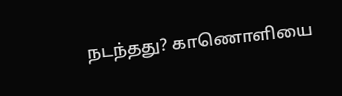நடந்தது? காணொளியை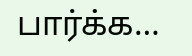பார்க்க…